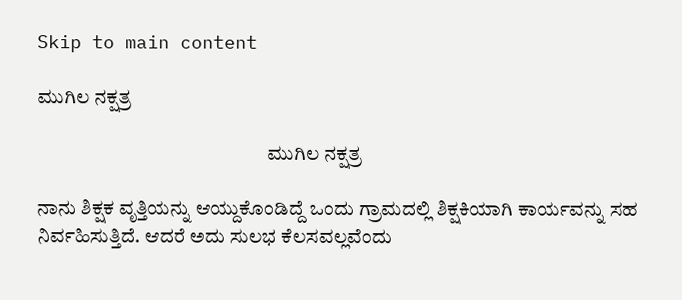Skip to main content

ಮುಗಿಲ ನಕ್ಷತ್ರ

                                                          ಮುಗಿಲ ನಕ್ಷತ್ರ

ನಾನು ಶಿಕ್ಷಕ ವೃತ್ತಿಯನ್ನು ಆಯ್ದುಕೊಂಡಿದ್ದೆ ಒಂದು ಗ್ರಾಮದಲ್ಲಿ ಶಿಕ್ಷಕಿಯಾಗಿ ಕಾರ್ಯವನ್ನು ಸಹ ನಿರ್ವಹಿಸುತ್ತಿದೆ. ಆದರೆ ಅದು ಸುಲಭ ಕೆಲಸವಲ್ಲವೆಂದು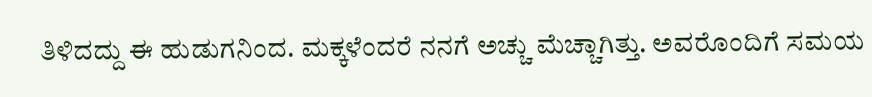ತಿಳಿದದ್ದು ಈ ಹುಡುಗನಿಂದ. ಮಕ್ಕಳೆಂದರೆ ನನಗೆ ಅಚ್ಚು ಮೆಚ್ಚಾಗಿತ್ತು. ಅವರೊಂದಿಗೆ ಸಮಯ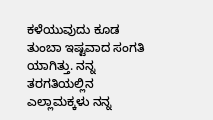ಕಳೆಯುವುದು ಕೂಡ ತುಂಬಾ ಇಷ್ಟವಾದ ಸಂಗತಿ ಯಾಗಿತ್ತು. ನನ್ನ ತರಗತಿಯಲ್ಲಿನ ಎಲ್ಲಾಮಕ್ಕಳು ನನ್ನ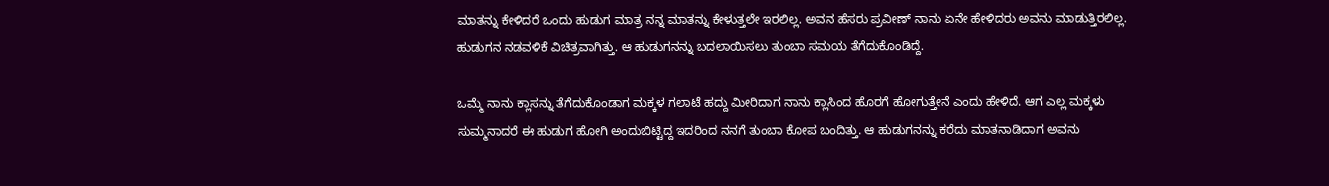ಮಾತನ್ನು ಕೇಳಿದರೆ ಒಂದು ಹುಡುಗ ಮಾತ್ರ ನನ್ನ ಮಾತನ್ನು ಕೇಳುತ್ತಲೇ ಇರಲಿಲ್ಲ. ಅವನ ಹೆಸರು ಪ್ರವೀಣ್ ನಾನು ಏನೇ ಹೇಳಿದರು ಅವನು ಮಾಡುತ್ತಿರಲಿಲ್ಲ. ಹುಡುಗನ ನಡವಳಿಕೆ ವಿಚಿತ್ರವಾಗಿತ್ತು. ಆ ಹುಡುಗನನ್ನು ಬದಲಾಯಿಸಲು ತುಂಬಾ ಸಮಯ ತೆಗೆದುಕೊಂಡಿದ್ದೆ.

ಒಮ್ಮೆ ನಾನು ಕ್ಲಾಸನ್ನು ತೆಗೆದುಕೊಂಡಾಗ ಮಕ್ಕಳ ಗಲಾಟೆ ಹದ್ದು ಮೀರಿದಾಗ ನಾನು ಕ್ಲಾಸಿಂದ ಹೊರಗೆ ಹೋಗುತ್ತೇನೆ ಎಂದು ಹೇಳಿದೆ. ಆಗ ಎಲ್ಲ ಮಕ್ಕಳು ಸುಮ್ಮನಾದರೆ ಈ ಹುಡುಗ ಹೋಗಿ ಅಂದುಬಿಟ್ಟಿದ್ದ ಇದರಿಂದ ನನಗೆ ತುಂಬಾ ಕೋಪ ಬಂದಿತ್ತು. ಆ ಹುಡುಗನನ್ನು ಕರೆದು ಮಾತನಾಡಿದಾಗ ಅವನು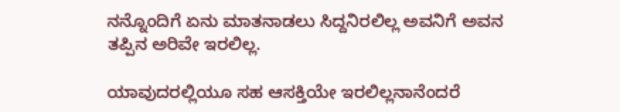ನನ್ನೊಂದಿಗೆ ಏನು ಮಾತನಾಡಲು ಸಿದ್ದನಿರಲಿಲ್ಲ ಅವನಿಗೆ ಅವನ ತಪ್ಪಿನ ಅರಿವೇ ಇರಲಿಲ್ಲ.

ಯಾವುದರಲ್ಲಿಯೂ ಸಹ ಆಸಕ್ತಿಯೇ ಇರಲಿಲ್ಲನಾನೆಂದರೆ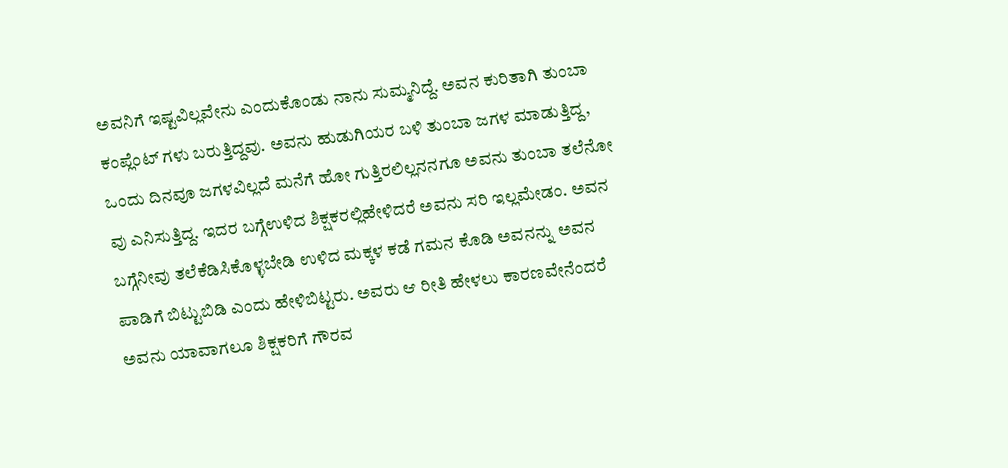ಅವನಿಗೆ ಇಷ್ಟವಿಲ್ಲವೇನು ಎಂದುಕೊಂಡು ನಾನು ಸುಮ್ಮನಿದ್ದೆ. ಅವನ ಕುರಿತಾಗಿ ತುಂಬಾ ಕಂಪ್ಲೆಂಟ್ ಗಳು ಬರುತ್ತಿದ್ದವು. ಅವನು ಹುಡುಗಿಯರ ಬಳಿ ತುಂಬಾ ಜಗಳ ಮಾಡುತ್ತಿದ್ದ, ಒಂದು ದಿನವೂ ಜಗಳವಿಲ್ಲದೆ ಮನೆಗೆ ಹೋ ಗುತ್ತಿರಲಿಲ್ಲನನಗೂ ಅವನು ತುಂಬಾ ತಲೆನೋ ವು ಎನಿಸುತ್ತಿದ್ದ. ಇದರ ಬಗ್ಗೆಉಳಿದ ಶಿಕ್ಷಕರಲ್ಲಿಹೇಳಿದರೆ ಅವನು ಸರಿ ಇಲ್ಲಮೇಡಂ. ಅವನ ಬಗ್ಗೆನೀವು ತಲೆಕೆಡಿಸಿಕೊಳ್ಳಬೇಡಿ ಉಳಿದ ಮಕ್ಕಳ ಕಡೆ ಗಮನ ಕೊಡಿ ಅವನನ್ನು ಅವನ ಪಾಡಿಗೆ ಬಿಟ್ಟುಬಿಡಿ ಎಂದು ಹೇಳಿಬಿಟ್ಟರು. ಅವರು ಆ ರೀತಿ ಹೇಳಲು ಕಾರಣವೇನೆಂದರೆ ಅವನು ಯಾವಾಗಲೂ ಶಿಕ್ಷಕರಿಗೆ ಗೌರವ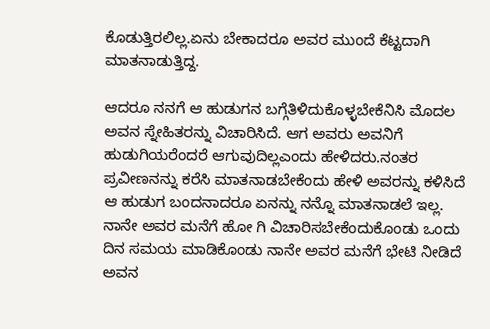ಕೊಡುತ್ತಿರಲಿಲ್ಲ.ಏನು ಬೇಕಾದರೂ ಅವರ ಮುಂದೆ ಕೆಟ್ಟದಾಗಿ ಮಾತನಾಡುತ್ತಿದ್ದ.

ಆದರೂ ನನಗೆ ಆ ಹುಡುಗನ ಬಗ್ಗೆತಿಳಿದುಕೊಳ್ಳಬೇಕೆನಿಸಿ ಮೊದಲ ಅವನ ಸ್ನೇಹಿತರನ್ನು ವಿಚಾರಿಸಿದೆ. ಆಗ ಅವರು ಅವನಿಗೆ ಹುಡುಗಿಯರೆಂದರೆ ಆಗುವುದಿಲ್ಲಎಂದು ಹೇಳಿದರು.ನಂತರ ಪ್ರವೀಣನನ್ನು ಕರೆಸಿ ಮಾತನಾಡಬೇಕೆಂದು ಹೇಳಿ ಅವರನ್ನು ಕಳಿಸಿದೆ ಆ ಹುಡುಗ ಬಂದನಾದರೂ ಏನನ್ನು ನನ್ನೊ ಮಾತನಾಡಲೆ ಇಲ್ಲ. ನಾನೇ ಅವರ ಮನೆಗೆ ಹೋ ಗಿ ವಿಚಾರಿಸಬೇಕೆಂದುಕೊಂಡು ಒಂದು ದಿನ ಸಮಯ ಮಾಡಿಕೊಂಡು ನಾನೇ ಅವರ ಮನೆಗೆ ಭೇಟಿ ನೀಡಿದೆ ಅವನ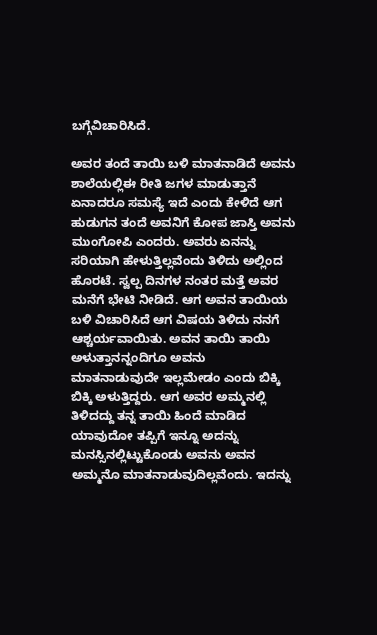ಬಗ್ಗೆವಿಚಾರಿಸಿದೆ.

ಅವರ ತಂದೆ ತಾಯಿ ಬಳಿ ಮಾತನಾಡಿದೆ ಅವನು ಶಾಲೆಯಲ್ಲಿಈ ರೀತಿ ಜಗಳ ಮಾಡುತ್ತಾನೆ ಏನಾದರೂ ಸಮಸ್ಯೆ ಇದೆ ಎಂದು ಕೇಳಿದೆ ಆಗ ಹುಡುಗನ ತಂದೆ ಅವನಿಗೆ ಕೋಪ ಜಾಸ್ತಿ ಅವನು ಮುಂಗೋಪಿ ಎಂದರು. ಅವರು ಏನನ್ನು ಸರಿಯಾಗಿ ಹೇಳುತ್ತಿಲ್ಲವೆಂದು ತಿಳಿದು ಅಲ್ಲಿಂದ ಹೊರಟೆ. ಸ್ವಲ್ಪ ದಿನಗಳ ನಂತರ ಮತ್ತೆ ಅವರ ಮನೆಗೆ ಭೇಟಿ ನೀಡಿದೆ. ಆಗ ಅವನ ತಾಯಿಯ ಬಳಿ ವಿಚಾರಿಸಿದೆ ಆಗ ವಿಷಯ ತಿಳಿದು ನನಗೆ ಆಶ್ಚರ್ಯವಾಯಿತು. ಅವನ ತಾಯಿ ತಾಯಿ ಅಳುತ್ತಾನನ್ನಂದಿಗೂ ಅವನು ಮಾತನಾಡುವುದೇ ಇಲ್ಲಮೇಡಂ ಎಂದು ಬಿಕ್ಕಿ ಬಿಕ್ಕಿ ಅಳುತ್ತಿದ್ದರು. ಆಗ ಅವರ ಅಮ್ಮನಲ್ಲಿ ತಿಳಿದದ್ದು ತನ್ನ ತಾಯಿ ಹಿಂದೆ ಮಾಡಿದ ಯಾವುದೋ ತಪ್ಪಿಗೆ ಇನ್ನೂ ಅದನ್ನು ಮನಸ್ಸಿನಲ್ಲಿಟ್ಟುಕೊಂಡು ಅವನು ಅವನ ಅಮ್ಮನೊ ಮಾತನಾಡುವುದಿಲ್ಲವೆಂದು. ಇದನ್ನು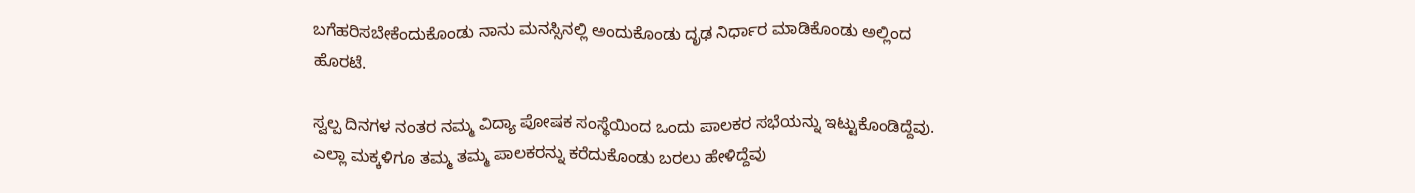ಬಗೆಹರಿಸಬೇಕೆಂದುಕೊಂಡು ನಾನು ಮನಸ್ಸಿನಲ್ಲಿ ಅಂದುಕೊಂಡು ದೃಢ ನಿರ್ಧಾರ ಮಾಡಿಕೊಂಡು ಅಲ್ಲಿಂದ ಹೊರಟೆ.

ಸ್ವಲ್ಪ ದಿನಗಳ ನಂತರ ನಮ್ಮ ವಿದ್ಯಾ ಪೋಷಕ ಸಂಸ್ಥೆಯಿಂದ ಒಂದು ಪಾಲಕರ ಸಭೆಯನ್ನು ಇಟ್ಟುಕೊಂಡಿದ್ದೆವು. ಎಲ್ಲಾ ಮಕ್ಕಳಿಗೂ ತಮ್ಮ ತಮ್ಮ ಪಾಲಕರನ್ನು ಕರೆದುಕೊಂಡು ಬರಲು ಹೇಳಿದ್ದೆವು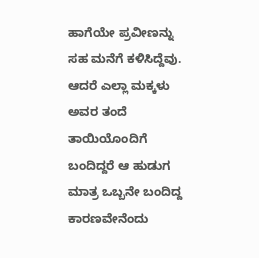ಹಾಗೆಯೇ ಪ್ರವೀಣನ್ನು ಸಹ ಮನೆಗೆ ಕಳಿಸಿದ್ದೆವು. ಆದರೆ ಎಲ್ಲಾ ಮಕ್ಕಳು ಅವರ ತಂದೆ ತಾಯಿಯೊಂದಿಗೆ ಬಂದಿದ್ದರೆ ಆ ಹುಡುಗ ಮಾತ್ರ ಒಬ್ಬನೇ ಬಂದಿದ್ದ ಕಾರಣವೇನೆಂದು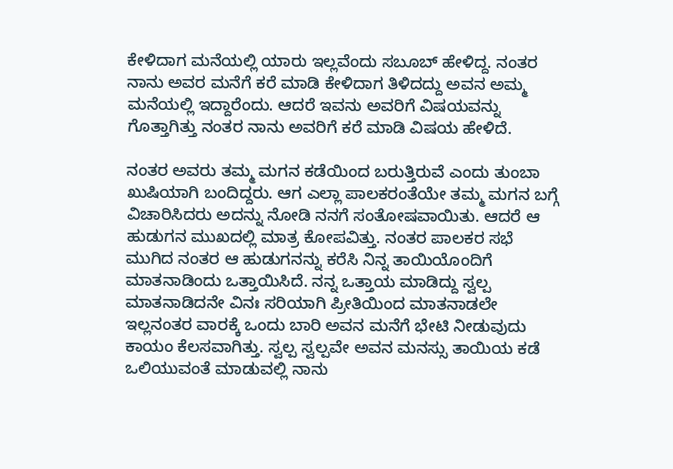ಕೇಳಿದಾಗ ಮನೆಯಲ್ಲಿ ಯಾರು ಇಲ್ಲವೆಂದು ಸಬೂಬ್ ಹೇಳಿದ್ದ. ನಂತರ ನಾನು ಅವರ ಮನೆಗೆ ಕರೆ ಮಾಡಿ ಕೇಳಿದಾಗ ತಿಳಿದದ್ದು ಅವನ ಅಮ್ಮ ಮನೆಯಲ್ಲಿ ಇದ್ದಾರೆಂದು. ಆದರೆ ಇವನು ಅವರಿಗೆ ವಿಷಯವನ್ನು ಗೊತ್ತಾಗಿತ್ತು ನಂತರ ನಾನು ಅವರಿಗೆ ಕರೆ ಮಾಡಿ ವಿಷಯ ಹೇಳಿದೆ.

ನಂತರ ಅವರು ತಮ್ಮ ಮಗನ ಕಡೆಯಿಂದ ಬರುತ್ತಿರುವೆ ಎಂದು ತುಂಬಾ ಖುಷಿಯಾಗಿ ಬಂದಿದ್ದರು. ಆಗ ಎಲ್ಲಾ ಪಾಲಕರಂತೆಯೇ ತಮ್ಮ ಮಗನ ಬಗ್ಗೆ ವಿಚಾರಿಸಿದರು ಅದನ್ನು ನೋಡಿ ನನಗೆ ಸಂತೋಷವಾಯಿತು. ಆದರೆ ಆ ಹುಡುಗನ ಮುಖದಲ್ಲಿ ಮಾತ್ರ ಕೋಪವಿತ್ತು. ನಂತರ ಪಾಲಕರ ಸಭೆ ಮುಗಿದ ನಂತರ ಆ ಹುಡುಗನನ್ನು ಕರೆಸಿ ನಿನ್ನ ತಾಯಿಯೊಂದಿಗೆ ಮಾತನಾಡಿಂದು ಒತ್ತಾಯಿಸಿದೆ. ನನ್ನ ಒತ್ತಾಯ ಮಾಡಿದ್ದು ಸ್ವಲ್ಪ ಮಾತನಾಡಿದನೇ ವಿನಃ ಸರಿಯಾಗಿ ಪ್ರೀತಿಯಿಂದ ಮಾತನಾಡಲೇ ಇಲ್ಲನಂತರ ವಾರಕ್ಕೆ ಒಂದು ಬಾರಿ ಅವನ ಮನೆಗೆ ಭೇಟಿ ನೀಡುವುದು ಕಾಯಂ ಕೆಲಸವಾಗಿತ್ತು. ಸ್ವಲ್ಪ ಸ್ವಲ್ಪವೇ ಅವನ ಮನಸ್ಸು ತಾಯಿಯ ಕಡೆ ಒಲಿಯುವಂತೆ ಮಾಡುವಲ್ಲಿ ನಾನು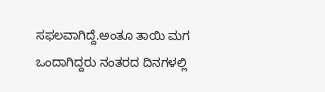ಸಫಲವಾಗಿದ್ದೆ.ಅಂತೂ ತಾಯಿ ಮಗ ಒಂದಾಗಿದ್ದರು ನಂತರದ ದಿನಗಳಲ್ಲಿ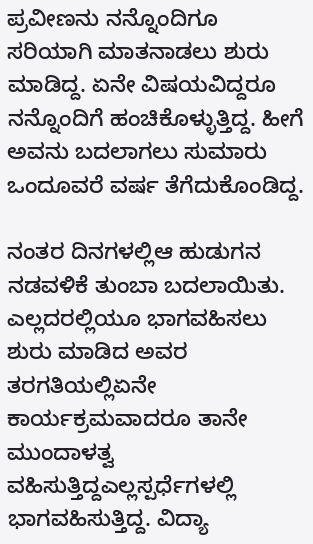ಪ್ರವೀಣನು ನನ್ನೊಂದಿಗೂ ಸರಿಯಾಗಿ ಮಾತನಾಡಲು ಶುರು ಮಾಡಿದ್ದ. ಏನೇ ವಿಷಯವಿದ್ದರೂ ನನ್ನೊಂದಿಗೆ ಹಂಚಿಕೊಳ್ಳುತ್ತಿದ್ದ. ಹೀಗೆ ಅವನು ಬದಲಾಗಲು ಸುಮಾರು ಒಂದೂವರೆ ವರ್ಷ ತೆಗೆದುಕೊಂಡಿದ್ದ.

ನಂತರ ದಿನಗಳಲ್ಲಿಆ ಹುಡುಗನ ನಡವಳಿಕೆ ತುಂಬಾ ಬದಲಾಯಿತು. ಎಲ್ಲದರಲ್ಲಿಯೂ ಭಾಗವಹಿಸಲು ಶುರು ಮಾಡಿದ ಅವರ ತರಗತಿಯಲ್ಲಿಏನೇ ಕಾರ್ಯಕ್ರಮವಾದರೂ ತಾನೇ ಮುಂದಾಳತ್ವ ವಹಿಸುತ್ತಿದ್ದಎಲ್ಲಸ್ಪರ್ಧೆಗಳಲ್ಲಿ ಭಾಗವಹಿಸುತ್ತಿದ್ದ. ವಿದ್ಯಾ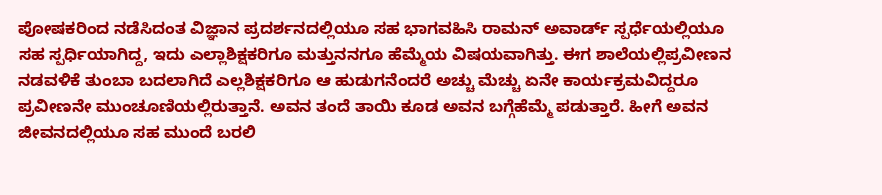ಪೋಷಕರಿಂದ ನಡೆಸಿದಂತ ವಿಜ್ಞಾನ ಪ್ರದರ್ಶನದಲ್ಲಿಯೂ ಸಹ ಭಾಗವಹಿಸಿ ರಾಮನ್ ಅವಾರ್ಡ್ ಸ್ಪರ್ಧೆಯಲ್ಲಿಯೂ ಸಹ ಸ್ಪರ್ಧಿಯಾಗಿದ್ದ, ಇದು ಎಲ್ಲಾಶಿಕ್ಷಕರಿಗೂ ಮತ್ತುನನಗೂ ಹೆಮ್ಮೆಯ ವಿಷಯವಾಗಿತ್ತು. ಈಗ ಶಾಲೆಯಲ್ಲಿಪ್ರವೀಣನ ನಡವಳಿಕೆ ತುಂಬಾ ಬದಲಾಗಿದೆ ಎಲ್ಲಶಿಕ್ಷಕರಿಗೂ ಆ ಹುಡುಗನೆಂದರೆ ಅಚ್ಚು ಮೆಚ್ಚು ಏನೇ ಕಾರ್ಯಕ್ರಮವಿದ್ದರೂ ಪ್ರವೀಣನೇ ಮುಂಚೂಣಿಯಲ್ಲಿರುತ್ತಾನೆ. ಅವನ ತಂದೆ ತಾಯಿ ಕೂಡ ಅವನ ಬಗ್ಗೆಹೆಮ್ಮೆ ಪಡುತ್ತಾರೆ. ಹೀಗೆ ಅವನ ಜೀವನದಲ್ಲಿಯೂ ಸಹ ಮುಂದೆ ಬರಲಿ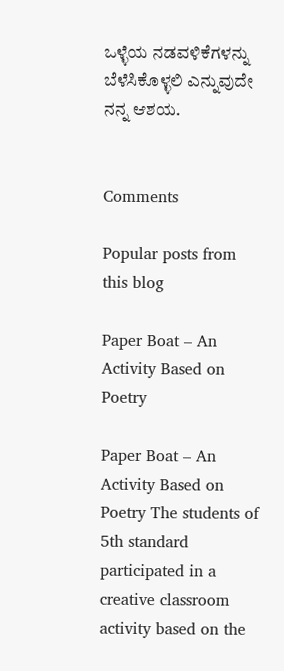ಒಳ್ಳೆಯ ನಡವಳಿಕೆಗಳನ್ನು ಬೆಳೆಸಿಕೊಳ್ಳಲಿ ಎನ್ನುವುದೇ ನನ್ನ ಆಶಯ.


Comments

Popular posts from this blog

Paper Boat – An Activity Based on Poetry

Paper Boat – An Activity Based on Poetry The students of 5th standard participated in a creative classroom activity based on the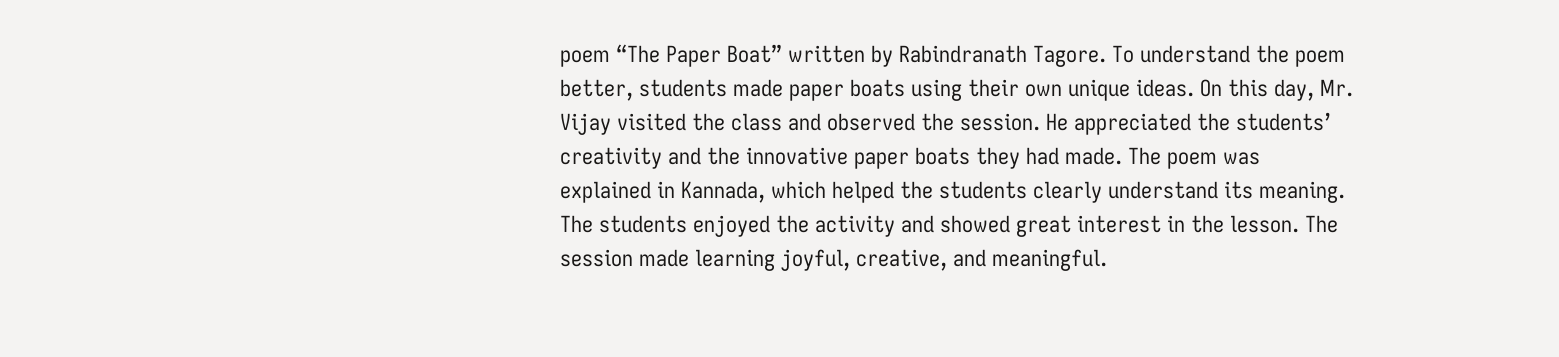poem “The Paper Boat” written by Rabindranath Tagore. To understand the poem better, students made paper boats using their own unique ideas. On this day, Mr. Vijay visited the class and observed the session. He appreciated the students’ creativity and the innovative paper boats they had made. The poem was explained in Kannada, which helped the students clearly understand its meaning. The students enjoyed the activity and showed great interest in the lesson. The session made learning joyful, creative, and meaningful.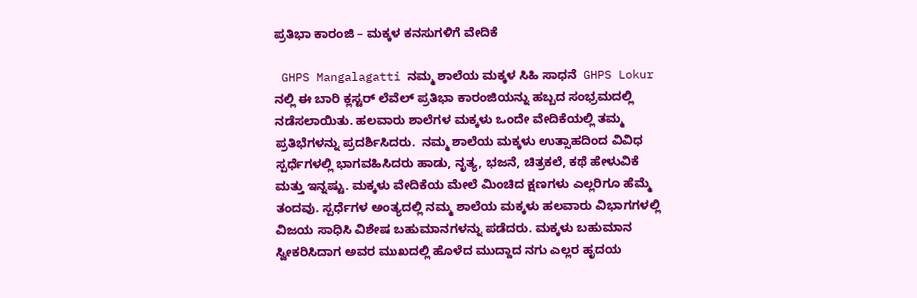ಪ್ರತಿಭಾ ಕಾರಂಜಿ – ಮಕ್ಕಳ ಕನಸುಗಳಿಗೆ ವೇದಿಕೆ

 GHPS Mangalagatti ನಮ್ಮ ಶಾಲೆಯ ಮಕ್ಕಳ ಸಿಹಿ ಸಾಧನೆ  GHPS Lokur ನಲ್ಲಿ ಈ ಬಾರಿ ಕ್ಲಸ್ಟರ್ ಲೆವೆಲ್ ಪ್ರತಿಭಾ ಕಾರಂಜಿಯನ್ನು ಹಬ್ಬದ ಸಂಭ್ರಮದಲ್ಲಿ ನಡೆಸಲಾಯಿತು. ಹಲವಾರು ಶಾಲೆಗಳ ಮಕ್ಕಳು ಒಂದೇ ವೇದಿಕೆಯಲ್ಲಿ ತಮ್ಮ ಪ್ರತಿಭೆಗಳನ್ನು ಪ್ರದರ್ಶಿಸಿದರು.  ನಮ್ಮ ಶಾಲೆಯ ಮಕ್ಕಳು ಉತ್ಸಾಹದಿಂದ ವಿವಿಧ ಸ್ಪರ್ಧೆಗಳಲ್ಲಿ ಭಾಗವಹಿಸಿದರು ಹಾಡು, ನೃತ್ಯ, ಭಜನೆ, ಚಿತ್ರಕಲೆ, ಕಥೆ ಹೇಳುವಿಕೆ ಮತ್ತು ಇನ್ನಷ್ಟು. ಮಕ್ಕಳು ವೇದಿಕೆಯ ಮೇಲೆ ಮಿಂಚಿದ ಕ್ಷಣಗಳು ಎಲ್ಲರಿಗೂ ಹೆಮ್ಮೆ ತಂದವು. ಸ್ಪರ್ಧೆಗಳ ಅಂತ್ಯದಲ್ಲಿ ನಮ್ಮ ಶಾಲೆಯ ಮಕ್ಕಳು ಹಲವಾರು ವಿಭಾಗಗಳಲ್ಲಿ ವಿಜಯ ಸಾಧಿಸಿ ವಿಶೇಷ ಬಹುಮಾನಗಳನ್ನು ಪಡೆದರು. ಮಕ್ಕಳು ಬಹುಮಾನ ಸ್ವೀಕರಿಸಿದಾಗ ಅವರ ಮುಖದಲ್ಲಿ ಹೊಳೆದ ಮುದ್ದಾದ ನಗು ಎಲ್ಲರ ಹೃದಯ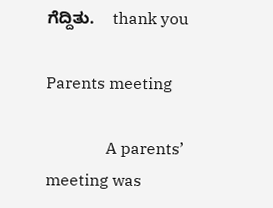ಗೆದ್ದಿತು.    thank you

Parents meeting

               A parents’ meeting was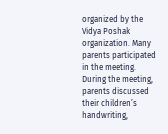organized by the Vidya Poshak organization. Many parents participated in the meeting. During the meeting, parents discussed their children’s handwriting,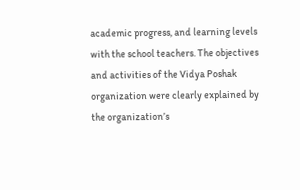academic progress, and learning levels with the school teachers. The objectives and activities of the Vidya Poshak organization were clearly explained by the organization’s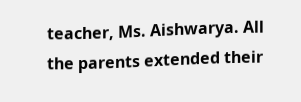teacher, Ms. Aishwarya. All the parents extended their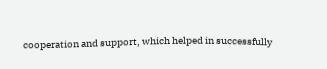cooperation and support, which helped in successfully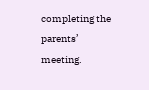completing the parents’ meeting.